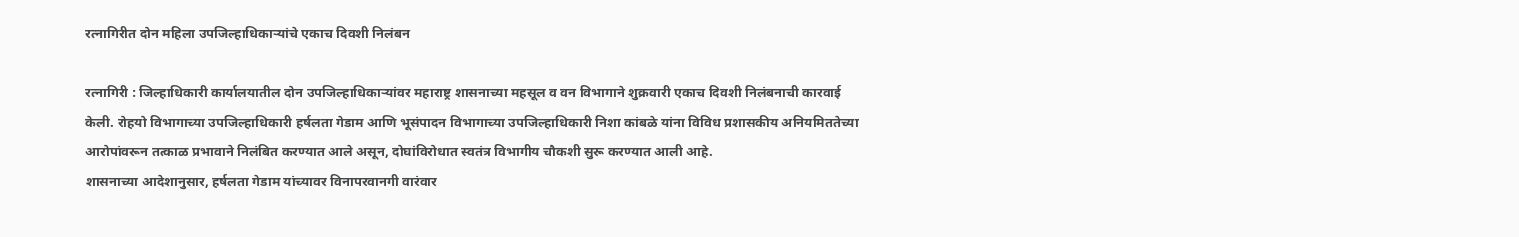रत्नागिरीत दोन महिला उपजिल्हाधिकाऱ्यांचे एकाच दिवशी निलंबन

रत्नागिरी : जिल्हाधिकारी कार्यालयातील दोन उपजिल्हाधिकाऱ्यांवर महाराष्ट्र शासनाच्या महसूल व वन विभागाने शुक्रवारी एकाच दिवशी निलंबनाची कारवाई केली. रोहयो विभागाच्या उपजिल्हाधिकारी हर्षलता गेडाम आणि भूसंपादन विभागाच्या उपजिल्हाधिकारी निशा कांबळे यांना विविध प्रशासकीय अनियमिततेच्या आरोपांवरून तत्काळ प्रभावाने निलंबित करण्यात आले असून, दोघांविरोधात स्वतंत्र विभागीय चौकशी सुरू करण्यात आली आहे.
शासनाच्या आदेशानुसार, हर्षलता गेडाम यांच्यावर विनापरवानगी वारंवार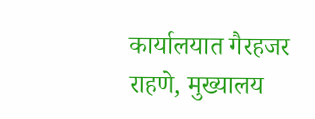कार्यालयात गैरहजर राहणे, मुख्यालय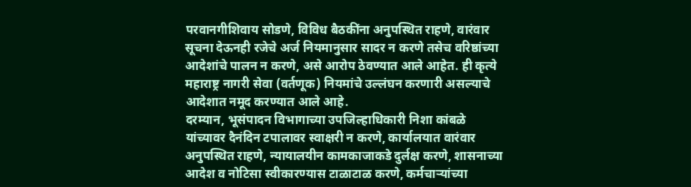परवानगीशिवाय सोडणे, विविध बैठकींना अनुपस्थित राहणे, वारंवार सूचना देऊनही रजेचे अर्ज नियमानुसार सादर न करणे तसेच वरिष्ठांच्या आदेशांचे पालन न करणे, असे आरोप ठेवण्यात आले आहेत. ही कृत्ये महाराष्ट्र नागरी सेवा (वर्तणूक) नियमांचे उल्लंघन करणारी असल्याचे आदेशात नमूद करण्यात आले आहे.
दरम्यान, भूसंपादन विभागाच्या उपजिल्हाधिकारी निशा कांबळे यांच्यावर दैनंदिन टपालावर स्वाक्षरी न करणे, कार्यालयात वारंवार अनुपस्थित राहणे, न्यायालयीन कामकाजाकडे दुर्लक्ष करणे, शासनाच्या आदेश व नोटिसा स्वीकारण्यास टाळाटाळ करणे, कर्मचाऱ्यांच्या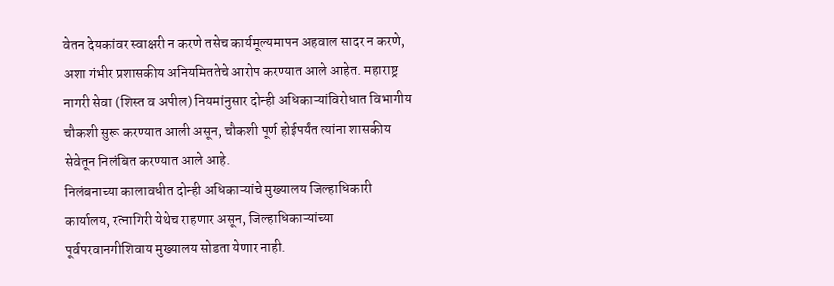वेतन देयकांवर स्वाक्षरी न करणे तसेच कार्यमूल्यमापन अहवाल सादर न करणे, अशा गंभीर प्रशासकीय अनियमिततेचे आरोप करण्यात आले आहेत. महाराष्ट्र नागरी सेवा (शिस्त व अपील) नियमांनुसार दोन्ही अधिकाऱ्यांविरोधात विभागीय चौकशी सुरू करण्यात आली असून, चौकशी पूर्ण होईपर्यंत त्यांना शासकीय सेवेतून निलंबित करण्यात आले आहे.
निलंबनाच्या कालावधीत दोन्ही अधिकाऱ्यांचे मुख्यालय जिल्हाधिकारी कार्यालय, रत्नागिरी येथेच राहणार असून, जिल्हाधिकाऱ्यांच्या पूर्वपरवानगीशिवाय मुख्यालय सोडता येणार नाही.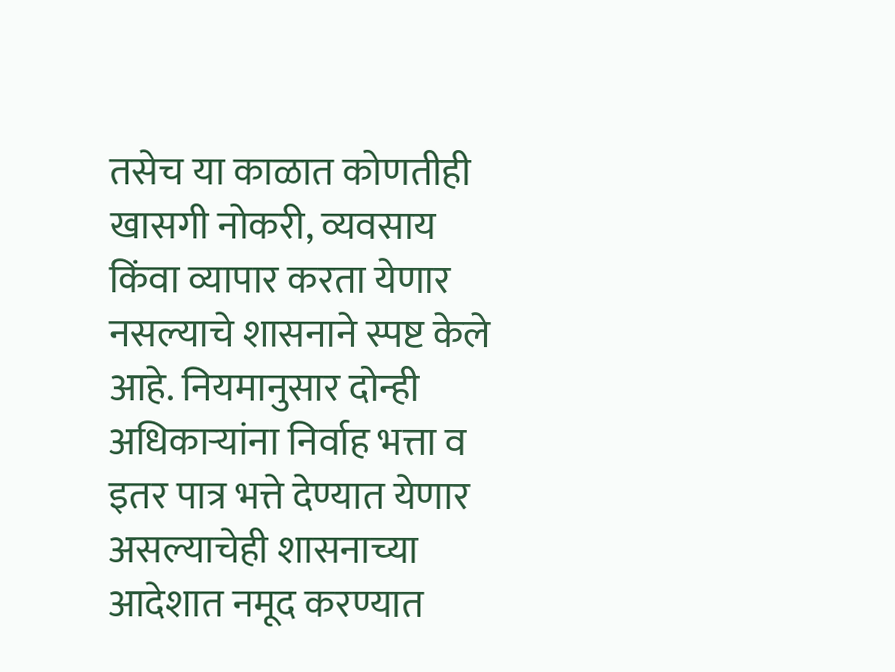तसेच या काळात कोणतीही खासगी नोकरी, व्यवसाय किंवा व्यापार करता येणार नसल्याचे शासनाने स्पष्ट केले आहे. नियमानुसार दोन्ही अधिकाऱ्यांना निर्वाह भत्ता व इतर पात्र भत्ते देण्यात येणार असल्याचेही शासनाच्या आदेशात नमूद करण्यात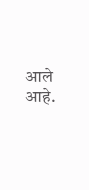आले आहे.